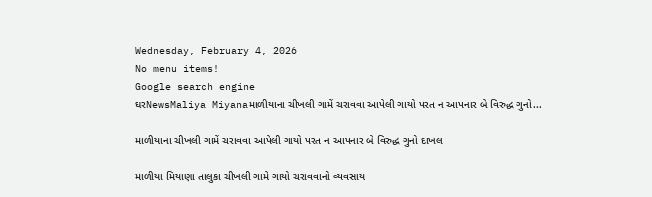Wednesday, February 4, 2026
No menu items!
Google search engine
ઘરNewsMaliya Miyanaમાળીયાના ચીખલી ગામેં ચરાવવા આપેલી ગાયો પરત ન આપનાર બે વિરુદ્ધ ગુનો...

માળીયાના ચીખલી ગામેં ચરાવવા આપેલી ગાયો પરત ન આપનાર બે વિરુદ્ધ ગુનો દાખલ

માળીયા મિયાણા તાલુકા ચીખલી ગામે ગાયો ચરાવવાનો વ્યવસાય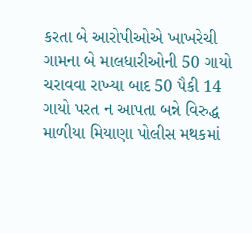કરતા બે આરોપીઓએ ખાખરેચી ગામના બે માલધારીઓની 50 ગાયો ચરાવવા રાખ્યા બાદ 50 પૈકી 14 ગાયો પરત ન આપતા બન્ને વિરુદ્ધ માળીયા મિયાણા પોલીસ મથકમાં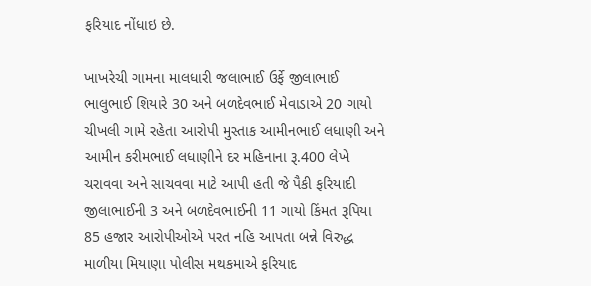ફરિયાદ નોંધાઇ છે.

ખાખરેચી ગામના માલધારી જલાભાઈ ઉર્ફે જીલાભાઈ ભાલુભાઈ શિયારે 30 અને બળદેવભાઈ મેવાડાએ 20 ગાયો ચીખલી ગામે રહેતા આરોપી મુસ્તાક આમીનભાઈ લધાણી અને આમીન કરીમભાઈ લધાણીને દર મહિનાના રૂ.400 લેખે ચરાવવા અને સાચવવા માટે આપી હતી જે પૈકી ફરિયાદી જીલાભાઈની 3 અને બળદેવભાઈની 11 ગાયો કિંમત રૂપિયા 85 હજાર આરોપીઓએ પરત નહિ આપતા બન્ને વિરુદ્ધ માળીયા મિયાણા પોલીસ મથકમાએ ફરિયાદ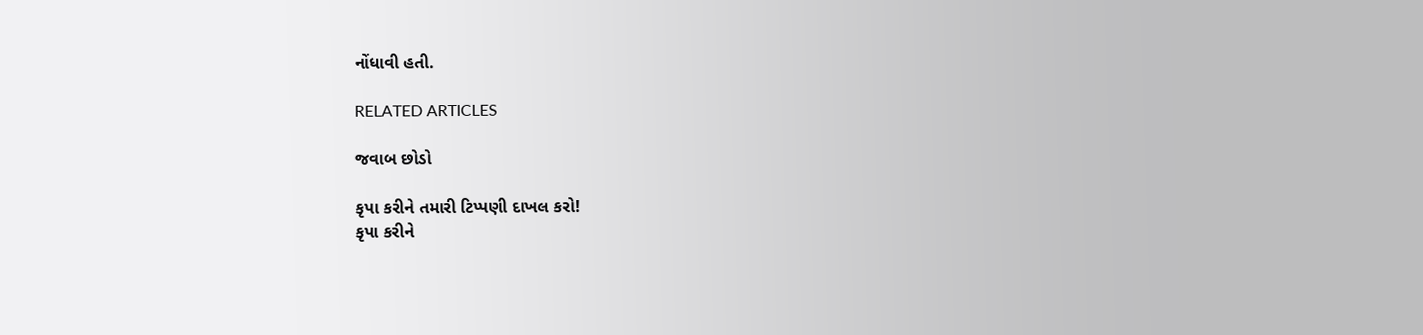નોંધાવી હતી.

RELATED ARTICLES

જવાબ છોડો

કૃપા કરીને તમારી ટિપ્પણી દાખલ કરો!
કૃપા કરીને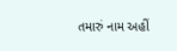તમારું નામ અહીં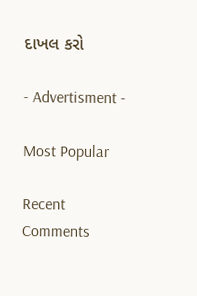દાખલ કરો

- Advertisment -

Most Popular

Recent Comments